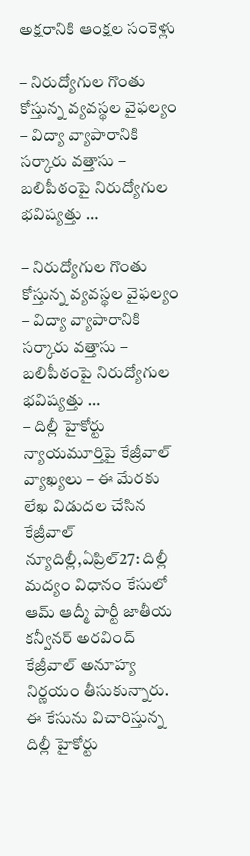అక్షరానికి ఆంక్షల సంకెళ్లు

– నిరుద్యోగుల గొంతు కోస్తున్న వ్యవస్థల వైఫల్యం – విద్యా వ్యాపారానికి సర్కారు వత్తాసు – బలిపీఠంపై నిరుద్యోగుల భవిష్యత్తు …

– నిరుద్యోగుల గొంతు కోస్తున్న వ్యవస్థల వైఫల్యం – విద్యా వ్యాపారానికి సర్కారు వత్తాసు – బలిపీఠంపై నిరుద్యోగుల భవిష్యత్తు …
– దిల్లీ హైకోర్టు న్యాయమూర్తిపై కేజ్రీవాల్ వ్యాఖ్యలు – ఈ మేరకు లేఖ విడుదల చేసిన కేజ్రీవాల్ న్యూదిల్లీ,ఏప్రిల్27: దిల్లీ మద్యం విధానం కేసులో ఆమ్ ఆద్మీ పార్టీ జాతీయ కన్వీనర్ అరవింద్ కేజ్రీవాల్ అనూహ్య నిర్ణయం తీసుకున్నారు. ఈ కేసును విచారిస్తున్న దిల్లీ హైకోర్టు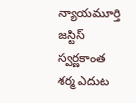న్యాయమూర్తి జస్టిస్ స్వర్ణకాంత శర్మ ఎదుట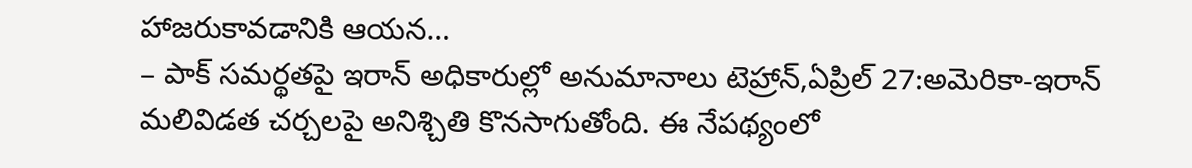హాజరుకావడానికి ఆయన…
– పాక్ సమర్థతపై ఇరాన్ అధికారుల్లో అనుమానాలు టెహ్రాన్,ఏప్రిల్ 27:అమెరికా-ఇరాన్ మలివిడత చర్చలపై అనిశ్చితి కొనసాగుతోంది. ఈ నేపథ్యంలో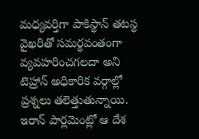మధ్యవర్తిగా పాకిస్థాన్ తటస్థ వైఖరితో సమర్థవంతంగా వ్యవహరించగలదా అని టెహ్రాన్ అధికారిక వర్గాల్లో ప్రశ్నలు తలెత్తుతున్నాయి. ఇరాన్ పార్లమెంట్లో ఆ దేశ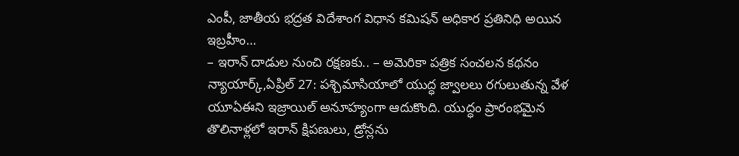ఎంపీ, జాతీయ భద్రత విదేశాంగ విధాన కమిషన్ అధికార ప్రతినిధి అయిన ఇబ్రహీం…
– ఇరాన్ దాడుల నుంచి రక్షణకు.. – అమెరికా పత్రిక సంచలన కథనం న్యాయార్క్,ఏప్రిల్ 27: పశ్చిమాసియాలో యుద్ధ జ్వాలలు రగులుతున్న వేళ యూఏఈని ఇజ్రాయిల్ అనూహ్యంగా ఆదుకొంది. యుద్ధం ప్రారంభమైన తొలినాళ్లలో ఇరాన్ క్షిపణులు, డ్రోన్లను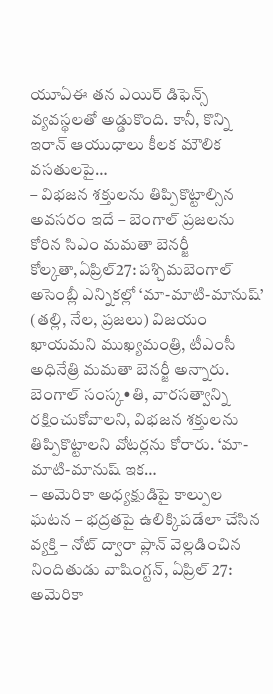యూఏఈ తన ఎయిర్ డిఫెన్స్ వ్యవస్థలతో అడ్డుకొంది. కానీ, కొన్ని ఇరాన్ ఆయుధాలు కీలక మౌలిక వసతులపై…
– విభజన శక్తులను తిప్పికొట్టాల్సిన అవసరం ఇదే – బెంగాల్ ప్రజలను కోరిన సిఎం మమతా బెనర్జీ కోల్కతా,ఏప్రిల్27: పశ్చిమబెంగాల్ అసెంబ్లీ ఎన్నికల్లో ‘మా-మాటి-మానుష్’ (తల్లి, నేల, ప్రజలు) విజయం ఖాయమని ముఖ్యమంత్రి, టీఎంసీ అధినేత్రి మమతా బెనర్జీ అన్నారు. బెంగాల్ సంస్క•తి, వారసత్వాన్ని రక్షించుకోవాలని, విభజన శక్తులను తిప్పికొట్టాలని వోటర్లను కోరారు. ‘మా-మాటి-మానుష్ ఇక…
– అమెరికా అధ్యక్షుడిపై కాల్పుల ఘటన – భద్రతపై ఉలిక్కిపడేలా చేసిన వ్యక్తి – నోట్ ద్వారా ప్లాన్ వెల్లడించిన నిందితుడు వాషింగ్టన్, ఏప్రిల్ 27: అమెరికా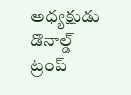అధ్యక్షుడు డొనాల్డ్ ట్రంప్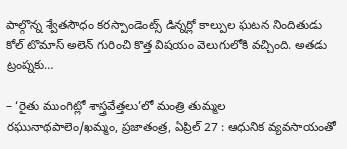పాల్గొన్న శ్వేతసౌధం కరస్పాండెంట్స్ డిన్నర్లో కాల్పుల ఘటన నిందితుడు కోల్ టొమాస్ అలెన్ గురించి కొత్త విషయం వెలుగులోకి వచ్చింది. అతడు ట్రంప్నకు…

– ‘రైతు ముంగిట్లో శాస్త్రవేత్తలు’లో మంత్రి తుమ్మల రఘునాథపాలెం/ఖమ్మం, ప్రజాతంత్ర, ఏప్రిల్ 27 : ఆధునిక వ్యవసాయంతో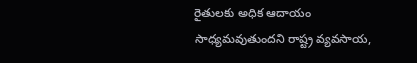రైతులకు అధిక ఆదాయం సాధ్యమవుతుందని రాష్ట్ర వ్యవసాయ,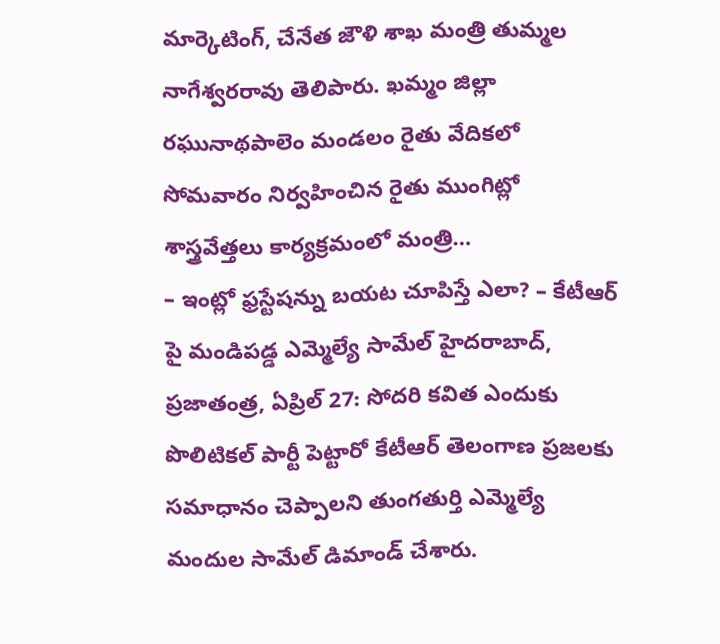మార్కెటింగ్, చేనేత జౌళి శాఖ మంత్రి తుమ్మల నాగేశ్వరరావు తెలిపారు. ఖమ్మం జిల్లా రఘునాథపాలెం మండలం రైతు వేదికలో సోమవారం నిర్వహించిన రైతు ముంగిట్లో శాస్త్రవేత్తలు కార్యక్రమంలో మంత్రి…
– ఇంట్లో ఫ్రస్టేషన్ను బయట చూపిస్తే ఎలా? – కేటీఆర్ పై మండిపడ్డ ఎమ్మెల్యే సామేల్ హైదరాబాద్, ప్రజాతంత్ర, ఏప్రిల్ 27: సోదరి కవిత ఎందుకు పొలిటికల్ పార్టీ పెట్టారో కేటీఆర్ తెలంగాణ ప్రజలకు సమాధానం చెప్పాలని తుంగతుర్తి ఎమ్మెల్యే మందుల సామేల్ డిమాండ్ చేశారు.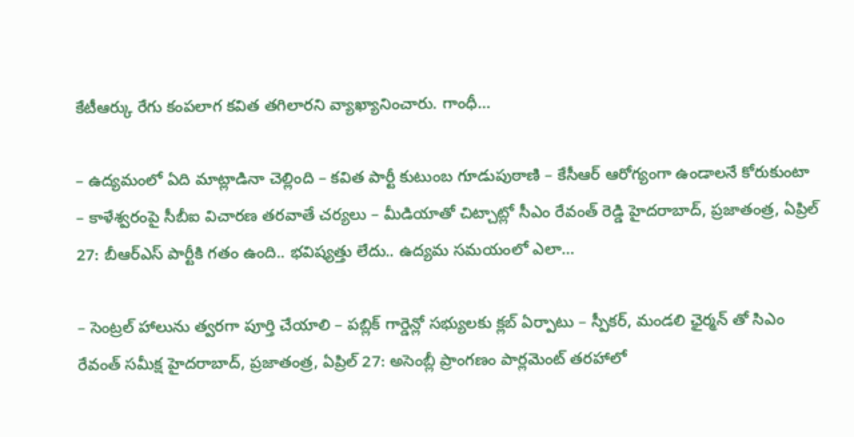కేటీఆర్కు రేగు కంపలాగ కవిత తగిలారని వ్యాఖ్యానించారు. గాంధీ…

– ఉద్యమంలో ఏది మాట్లాడినా చెల్లింది – కవిత పార్టీ కుటుంబ గూడుపుఠాణి – కేసీఆర్ ఆరోగ్యంగా ఉండాలనే కోరుకుంటా – కాళేశ్వరంపై సీబీఐ విచారణ తరవాతే చర్యలు – మీడియాతో చిట్చాట్లో సీఎం రేవంత్ రెడ్డి హైదరాబాద్, ప్రజాతంత్ర, ఏప్రిల్ 27: బీఆర్ఎస్ పార్టీకి గతం ఉంది.. భవిష్యత్తు లేదు.. ఉద్యమ సమయంలో ఎలా…

– సెంట్రల్ హాలును త్వరగా పూర్తి చేయాలి – పబ్లిక్ గార్డెన్లో సభ్యులకు క్లబ్ ఏర్పాటు – స్పీకర్, మండలి ఛైర్మన్ తో సిఎం రేవంత్ సమీక్ష హైదరాబాద్, ప్రజాతంత్ర, ఏప్రిల్ 27: అసెంబ్లీ ప్రాంగణం పార్లమెంట్ తరహాలో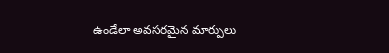ఉండేలా అవసరమైన మార్పులు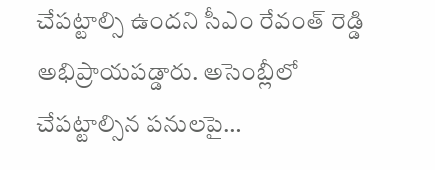చేపట్టాల్సి ఉందని సీఎం రేవంత్ రెడ్డి అభిప్రాయపడ్డారు. అసెంబ్లీలో చేపట్టాల్సిన పనులపై…